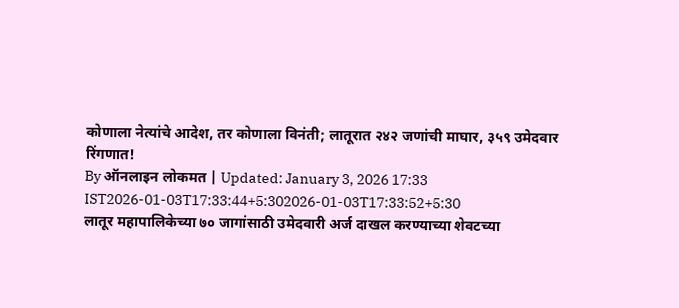कोणाला नेत्यांचे आदेश, तर कोणाला विनंती; लातूरात २४२ जणांची माघार, ३५९ उमेदवार रिंगणात!
By ऑनलाइन लोकमत | Updated: January 3, 2026 17:33 IST2026-01-03T17:33:44+5:302026-01-03T17:33:52+5:30
लातूर महापालिकेच्या ७० जागांसाठी उमेदवारी अर्ज दाखल करण्याच्या शेवटच्या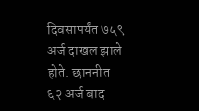दिवसापर्यंत ७५९ अर्ज दाखल झाले होते. छाननीत ६२ अर्ज बाद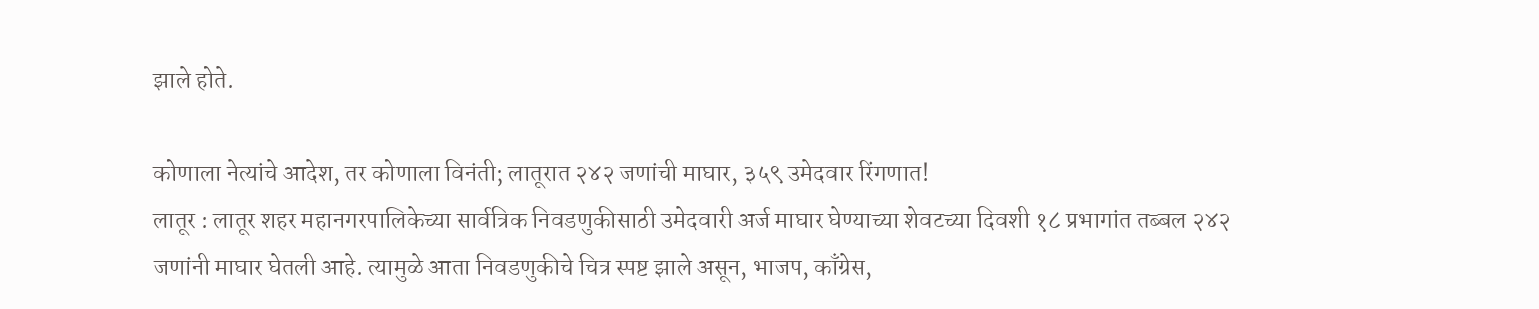झाले होते.

कोणाला नेत्यांचे आदेश, तर कोणाला विनंती; लातूरात २४२ जणांची माघार, ३५९ उमेदवार रिंगणात!
लातूर : लातूर शहर महानगरपालिकेच्या सार्वत्रिक निवडणुकीसाठी उमेदवारी अर्ज माघार घेण्याच्या शेवटच्या दिवशी १८ प्रभागांत तब्बल २४२ जणांनी माघार घेतली आहे. त्यामुळे आता निवडणुकीचे चित्र स्पष्ट झाले असून, भाजप, काँग्रेस,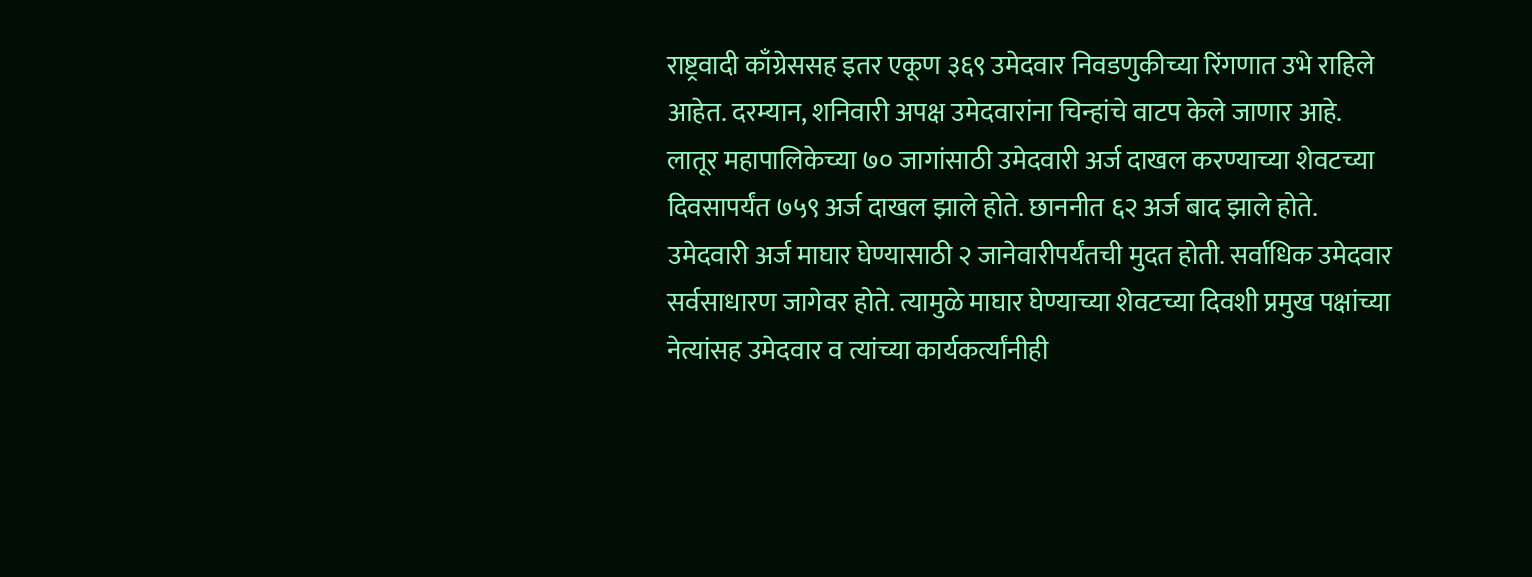राष्ट्रवादी काँग्रेससह इतर एकूण ३६९ उमेदवार निवडणुकीच्या रिंगणात उभे राहिले आहेत. दरम्यान, शनिवारी अपक्ष उमेदवारांना चिन्हांचे वाटप केले जाणार आहे.
लातूर महापालिकेच्या ७० जागांसाठी उमेदवारी अर्ज दाखल करण्याच्या शेवटच्या दिवसापर्यंत ७५९ अर्ज दाखल झाले होते. छाननीत ६२ अर्ज बाद झाले होते. उमेदवारी अर्ज माघार घेण्यासाठी २ जानेवारीपर्यंतची मुदत होती. सर्वाधिक उमेदवार सर्वसाधारण जागेवर होते. त्यामुळे माघार घेण्याच्या शेवटच्या दिवशी प्रमुख पक्षांच्या नेत्यांसह उमेदवार व त्यांच्या कार्यकर्त्यांनीही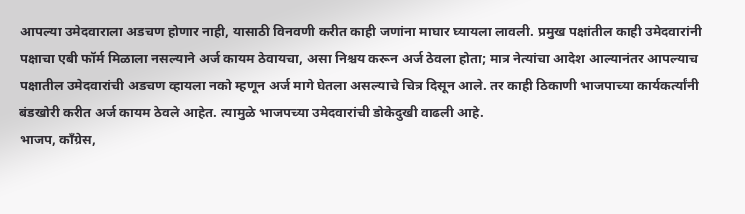आपल्या उमेदवाराला अडचण होणार नाही, यासाठी विनवणी करीत काही जणांना माघार घ्यायला लावली. प्रमुख पक्षांतील काही उमेदवारांनी पक्षाचा एबी फॉर्म मिळाला नसल्याने अर्ज कायम ठेवायचा, असा निश्चय करून अर्ज ठेवला होता; मात्र नेत्यांचा आदेश आल्यानंतर आपल्याच पक्षातील उमेदवारांची अडचण व्हायला नको म्हणून अर्ज मागे घेतला असल्याचे चित्र दिसून आले. तर काही ठिकाणी भाजपाच्या कार्यकर्त्यांनी बंडखोरी करीत अर्ज कायम ठेवले आहेत. त्यामुळे भाजपच्या उमेदवारांची डोकेदुखी वाढली आहे.
भाजप, काँग्रेस,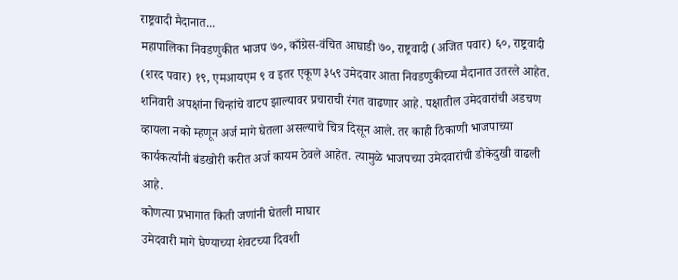राष्ट्रवादी मैदानात...
महापालिका निवडणुकीत भाजप ७०, काँग्रेस-वंचित आघाडी ७०, राष्ट्रवादी (अजित पवार) ६०, राष्ट्रवादी (शरद पवार) १९, एमआयएम ९ व इतर एकूण ३५९ उमेदवार आता निवडणुकीच्या मैदानात उतरले आहेत. शनिवारी अपक्षांना चिन्हांचे वाटप झाल्यावर प्रचाराची रंगत वाढणार आहे. पक्षातील उमेदवारांची अडचण व्हायला नको म्हणून अर्ज मागे घेतला असल्याचे चित्र दिसून आले. तर काही ठिकाणी भाजपाच्या कार्यकर्त्यांनी बंडखोरी करीत अर्ज कायम ठेवले आहेत. त्यामुळे भाजपच्या उमेदवारांची डोकेदुखी वाढली आहे.
कोणत्या प्रभागात किती जणांनी घेतली माघार
उमेदवारी मागे घेण्याच्या शेवटच्या दिवशी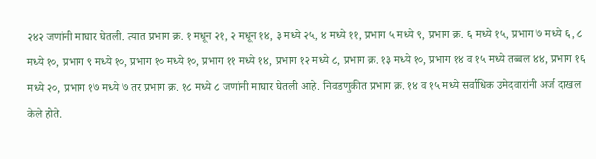२४२ जणांनी माघार घेतली. त्यात प्रभाग क्र. १ मधून २१, २ मधून १४, ३ मध्ये २५, ४ मध्ये ११, प्रभाग ५ मध्ये ९, प्रभाग क्र. ६ मध्ये १५, प्रभाग ७ मध्ये ६, ८ मध्ये १०, प्रभाग ९ मध्ये १०, प्रभाग १० मध्ये १०, प्रभाग ११ मध्ये १४, प्रभाग १२ मध्ये ८, प्रभाग क्र. १३ मध्ये १०, प्रभाग १४ व १५ मध्ये तब्बल ४४, प्रभाग १६ मध्ये २०, प्रभाग १७ मध्ये ७ तर प्रभाग क्र. १८ मध्ये ८ जणांनी माघार घेतली आहे. निवडणुकीत प्रभाग क्र. १४ व १५ मध्ये सर्वाधिक उमेदवारांनी अर्ज दाखल केले होते.